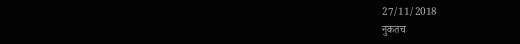27/11/2018
नुकतच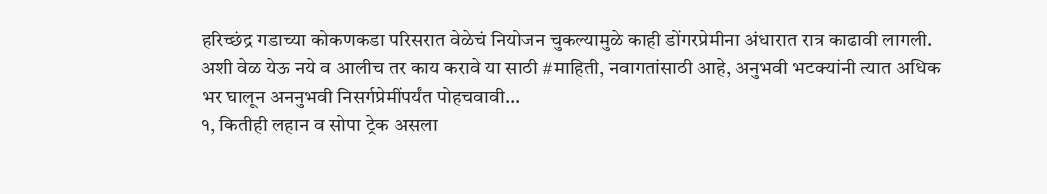हरिच्छंद्र गडाच्या कोकणकडा परिसरात वेळेचं नियोजन चुकल्यामुळे काही डोंगरप्रेमीना अंधारात रात्र काढावी लागली.
अशी वेळ येऊ नये व आलीच तर काय करावे या साठी #माहिती, नवागतांसाठी आहे, अनुभवी भटक्यांनी त्यात अधिक भर घालून अननुभवी निसर्गप्रेमींपर्यंत पोहचवावी...
१, कितीही लहान व सोपा ट्रेक असला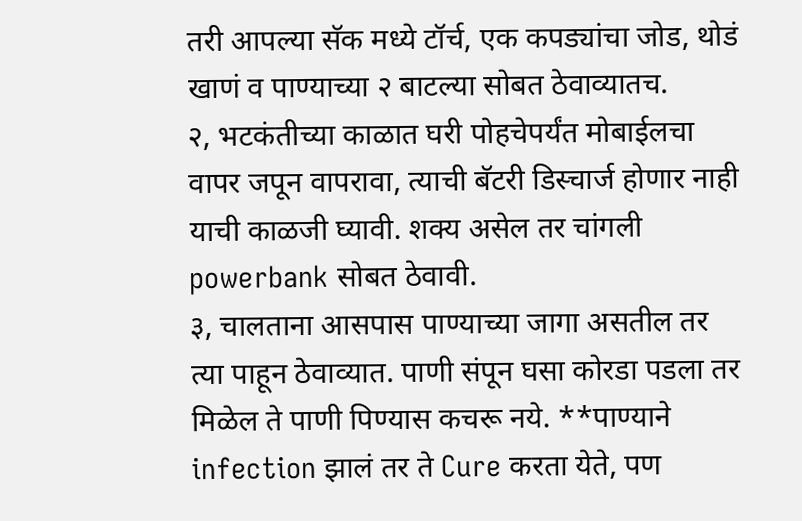तरी आपल्या सॅक मध्ये टॉर्च, एक कपड्यांचा जोड, थोडं खाणं व पाण्याच्या २ बाटल्या सोबत ठेवाव्यातच.
२, भटकंतीच्या काळात घरी पोहचेपर्यंत मोबाईलचा वापर जपून वापरावा, त्याची बॅटरी डिस्चार्ज होणार नाही याची काळजी घ्यावी. शक्य असेल तर चांगली powerbank सोबत ठेवावी.
३, चालताना आसपास पाण्याच्या जागा असतील तर त्या पाहून ठेवाव्यात. पाणी संपून घसा कोरडा पडला तर मिळेल ते पाणी पिण्यास कचरू नये. **पाण्याने infection झालं तर ते Cure करता येते, पण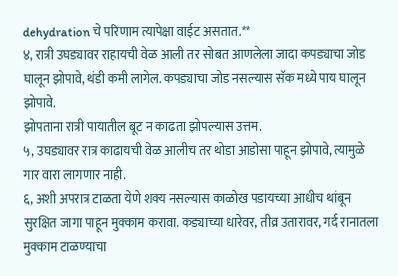dehydration चे परिणाम त्यापेक्षा वाईट असतात.**
४, रात्री उघड्यावर राहायची वेळ आली तर सोबत आणलेला जादा कपड्याचा जोड घालून झोपावे, थंडी कमी लागेल. कपड्याचा जोड नसल्यास सॅक मध्ये पाय घालून झोपावे.
झोपताना रात्री पायातील बूट न काढता झोपल्यास उत्तम.
५, उघड्यावर रात्र काढायची वेळ आलीच तर थोडा आडोसा पाहून झोपावे, त्यामुळे गार वारा लागणार नाही.
६, अशी अपरात्र टाळता येणे शक्य नसल्यास काळोख पडायच्या आधीच थांबून सुरक्षित जागा पाहून मुक्काम करावा. कड्याच्या धारेवर, तीव्र उतारावर, गर्द रानातला मुक्काम टाळण्याचा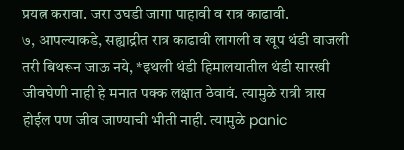प्रयत्न करावा. जरा उघडी जागा पाहावी व रात्र काढावी.
७, आपल्याकडे, सह्याद्रीत रात्र काढावी लागली व खूप थंडी वाजली तरी बिथरून जाऊ नये, *इथली थंडी हिमालयातील थंडी सारखी जीवघेणी नाही हे मनात पक्क लक्षात ठेवावं. त्यामुळे रात्री त्रास होईल पण जीव जाण्याची भीती नाही. त्यामुळे panic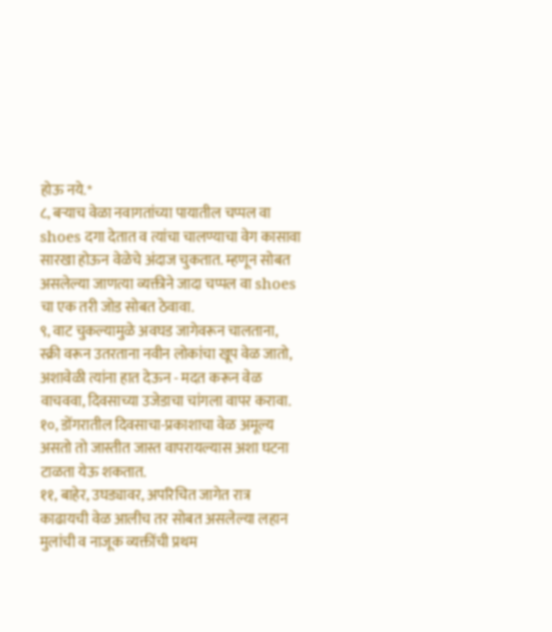होऊ नये.*
८, बऱ्याच वेळा नवागतांच्या पायातील चप्पल वा shoes दगा देतात व त्यांचा चालण्याचा वेग कासावा सारखा होऊन वेळेचे अंदाज चुकतात. म्हणून सोबत असलेल्या जाणत्या व्यक्तीने जादा चप्पल वा shoes चा एक तरी जोड सोबत ठेवावा.
९, वाट चुकल्यामुळे अवघड जागेवरून चालताना, स्क्री वरून उतरताना नवीन लोकांचा खूप वेळ जातो, अशावेळी त्यांना हात देऊन - मदत करून वेळ वाचववा, दिवसाच्या उजेडाचा चांगला वापर करावा.
१०, डोंगरातील दिवसाचा-प्रकाशाचा वेळ अमूल्य असतो तो जास्तीत जास्त वापरायल्यास अशा घटना टाळता येऊ शकतात.
११, बाहेर, उघड्यावर, अपरिचित जागेत रात्र काढायची वेळ आलीच तर सोबत असलेल्या लहान मुलांची व नाजूक व्यक्तींची प्रथम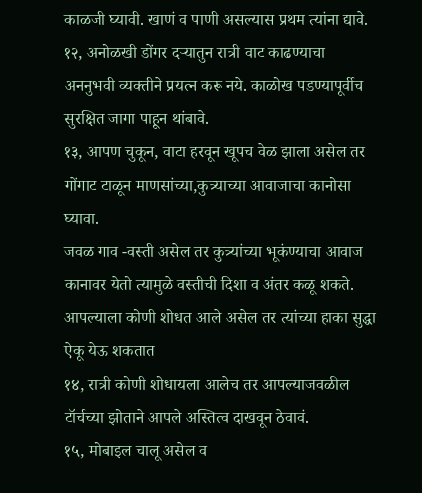काळजी घ्यावी. खाणं व पाणी असल्यास प्रथम त्यांना द्यावे.
१२, अनोळखी डोंगर दऱ्यातुन रात्री वाट काढण्याचा अननुभवी व्यक्तीने प्रयत्न करू नये. काळोख पडण्यापूर्वीच सुरक्षित जागा पाहून थांबावे.
१३, आपण चुकून, वाटा हरवून खूपच वेळ झाला असेल तर गोंगाट टाळून माणसांच्या,कुत्र्याच्या आवाजाचा कानोसा घ्यावा.
जवळ गाव -वस्ती असेल तर कुत्र्यांच्या भूकंण्याचा आवाज कानावर येतो त्यामुळे वस्तीची दिशा व अंतर कळू शकते. आपल्याला कोणी शोधत आले असेल तर त्यांच्या हाका सुद्धा ऐकू येऊ शकतात
१४, रात्री कोणी शोधायला आलेच तर आपल्याजवळील टॉर्चच्या झोताने आपले अस्तित्व दाखवून ठेवावं.
१५, मोबाइल चालू असेल व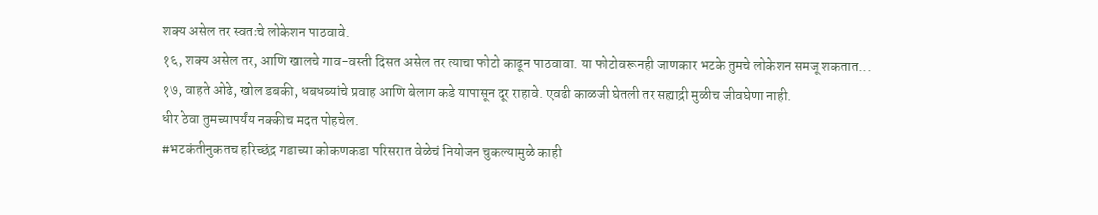शक्य असेल तर स्वतःचे लोकेशन पाठवावे.
१६, शक्य असेल तर, आणि खालचे गाव-वस्ती दिसत असेल तर त्याचा फोटो काढून पाठवावा. या फोटोवरूनही जाणकार भटके तुमचे लोकेशन समजू शकतात...
१७, वाहते ओढे, खोल डबकी, धबधब्यांचे प्रवाह आणि बेलाग कडे यापासून दूर राहावे. एवढी काळजी घेतली तर सह्याद्री मुळीच जीवघेणा नाही.
धीर ठेवा तुमच्यापर्यंय नक्कीच मदत पोहचेल.
#भटकंतीनुकतच हरिच्छंद्र गडाच्या कोकणकडा परिसरात वेळेचं नियोजन चुकल्यामुळे काही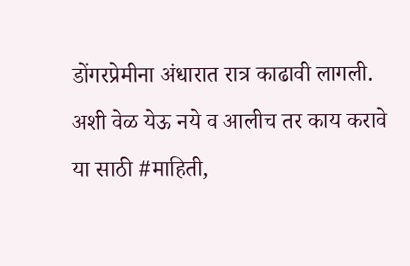डोंगरप्रेमीना अंधारात रात्र काढावी लागली.
अशी वेळ येऊ नये व आलीच तर काय करावे या साठी #माहिती,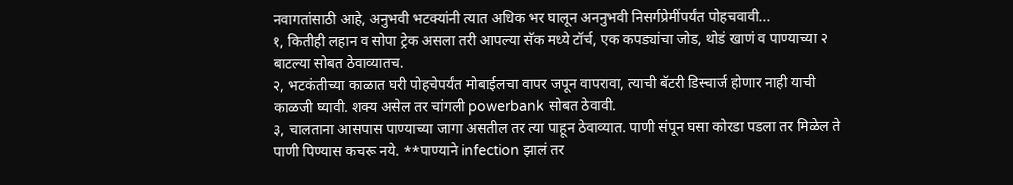नवागतांसाठी आहे, अनुभवी भटक्यांनी त्यात अधिक भर घालून अननुभवी निसर्गप्रेमींपर्यंत पोहचवावी...
१, कितीही लहान व सोपा ट्रेक असला तरी आपल्या सॅक मध्ये टॉर्च, एक कपड्यांचा जोड, थोडं खाणं व पाण्याच्या २ बाटल्या सोबत ठेवाव्यातच.
२, भटकंतीच्या काळात घरी पोहचेपर्यंत मोबाईलचा वापर जपून वापरावा, त्याची बॅटरी डिस्चार्ज होणार नाही याची काळजी घ्यावी. शक्य असेल तर चांगली powerbank सोबत ठेवावी.
३, चालताना आसपास पाण्याच्या जागा असतील तर त्या पाहून ठेवाव्यात. पाणी संपून घसा कोरडा पडला तर मिळेल ते पाणी पिण्यास कचरू नये. **पाण्याने infection झालं तर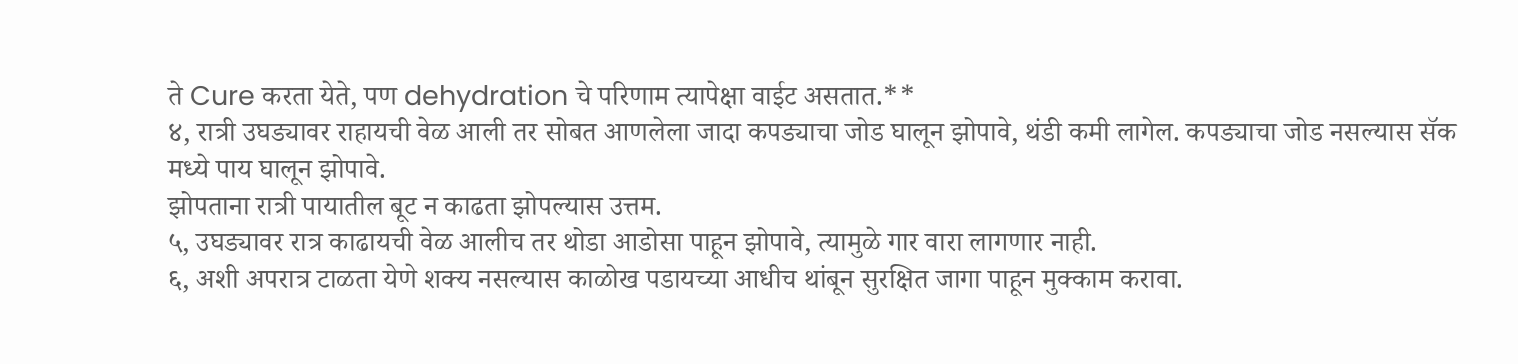ते Cure करता येते, पण dehydration चे परिणाम त्यापेक्षा वाईट असतात.**
४, रात्री उघड्यावर राहायची वेळ आली तर सोबत आणलेला जादा कपड्याचा जोड घालून झोपावे, थंडी कमी लागेल. कपड्याचा जोड नसल्यास सॅक मध्ये पाय घालून झोपावे.
झोपताना रात्री पायातील बूट न काढता झोपल्यास उत्तम.
५, उघड्यावर रात्र काढायची वेळ आलीच तर थोडा आडोसा पाहून झोपावे, त्यामुळे गार वारा लागणार नाही.
६, अशी अपरात्र टाळता येणे शक्य नसल्यास काळोख पडायच्या आधीच थांबून सुरक्षित जागा पाहून मुक्काम करावा.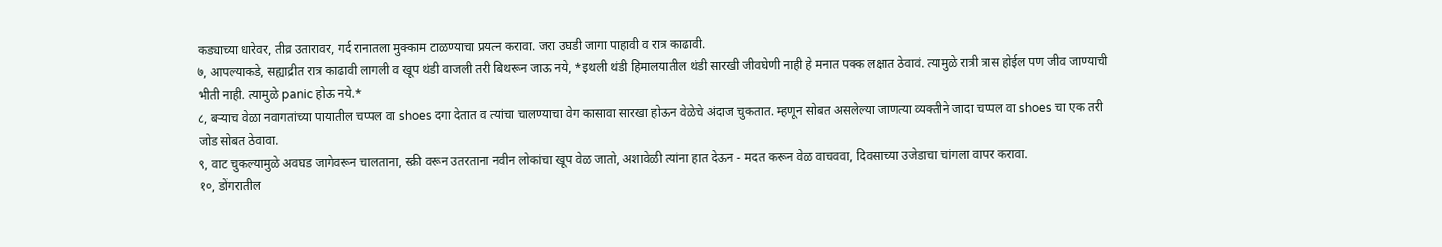कड्याच्या धारेवर, तीव्र उतारावर, गर्द रानातला मुक्काम टाळण्याचा प्रयत्न करावा. जरा उघडी जागा पाहावी व रात्र काढावी.
७, आपल्याकडे, सह्याद्रीत रात्र काढावी लागली व खूप थंडी वाजली तरी बिथरून जाऊ नये, *इथली थंडी हिमालयातील थंडी सारखी जीवघेणी नाही हे मनात पक्क लक्षात ठेवावं. त्यामुळे रात्री त्रास होईल पण जीव जाण्याची भीती नाही. त्यामुळे panic होऊ नये.*
८, बऱ्याच वेळा नवागतांच्या पायातील चप्पल वा shoes दगा देतात व त्यांचा चालण्याचा वेग कासावा सारखा होऊन वेळेचे अंदाज चुकतात. म्हणून सोबत असलेल्या जाणत्या व्यक्तीने जादा चप्पल वा shoes चा एक तरी जोड सोबत ठेवावा.
९, वाट चुकल्यामुळे अवघड जागेवरून चालताना, स्क्री वरून उतरताना नवीन लोकांचा खूप वेळ जातो, अशावेळी त्यांना हात देऊन - मदत करून वेळ वाचववा, दिवसाच्या उजेडाचा चांगला वापर करावा.
१०, डोंगरातील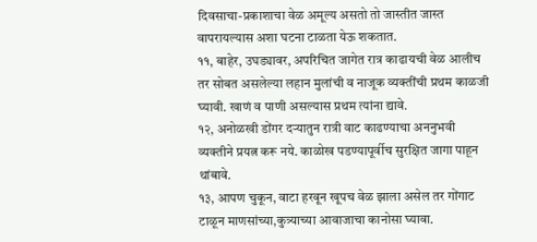दिवसाचा-प्रकाशाचा वेळ अमूल्य असतो तो जास्तीत जास्त वापरायल्यास अशा घटना टाळता येऊ शकतात.
११, बाहेर, उघड्यावर, अपरिचित जागेत रात्र काढायची वेळ आलीच तर सोबत असलेल्या लहान मुलांची व नाजूक व्यक्तींची प्रथम काळजी घ्यावी. खाणं व पाणी असल्यास प्रथम त्यांना द्यावे.
१२, अनोळखी डोंगर दऱ्यातुन रात्री वाट काढण्याचा अननुभवी व्यक्तीने प्रयत्न करू नये. काळोख पडण्यापूर्वीच सुरक्षित जागा पाहून थांबावे.
१३, आपण चुकून, वाटा हरवून खूपच वेळ झाला असेल तर गोंगाट टाळून माणसांच्या,कुत्र्याच्या आवाजाचा कानोसा घ्यावा.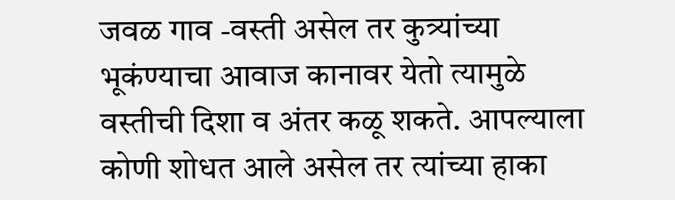जवळ गाव -वस्ती असेल तर कुत्र्यांच्या भूकंण्याचा आवाज कानावर येतो त्यामुळे वस्तीची दिशा व अंतर कळू शकते. आपल्याला कोणी शोधत आले असेल तर त्यांच्या हाका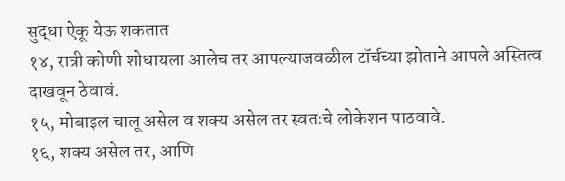सुद्धा ऐकू येऊ शकतात
१४, रात्री कोणी शोधायला आलेच तर आपल्याजवळील टॉर्चच्या झोताने आपले अस्तित्व दाखवून ठेवावं.
१५, मोबाइल चालू असेल व शक्य असेल तर स्वतःचे लोकेशन पाठवावे.
१६, शक्य असेल तर, आणि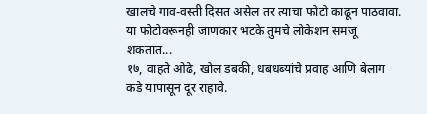खालचे गाव-वस्ती दिसत असेल तर त्याचा फोटो काढून पाठवावा. या फोटोवरूनही जाणकार भटके तुमचे लोकेशन समजू शकतात...
१७, वाहते ओढे, खोल डबकी, धबधब्यांचे प्रवाह आणि बेलाग कडे यापासून दूर राहावे.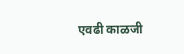एवढी काळजी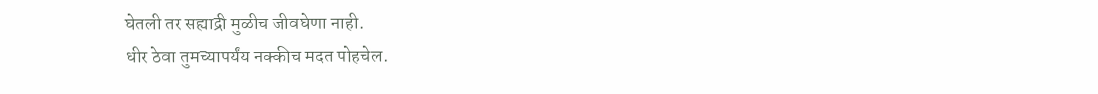घेतली तर सह्याद्री मुळीच जीवघेणा नाही.
धीर ठेवा तुमच्यापर्यंय नक्कीच मदत पोहचेल.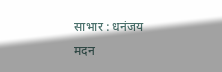साभार : धनंजय मदन